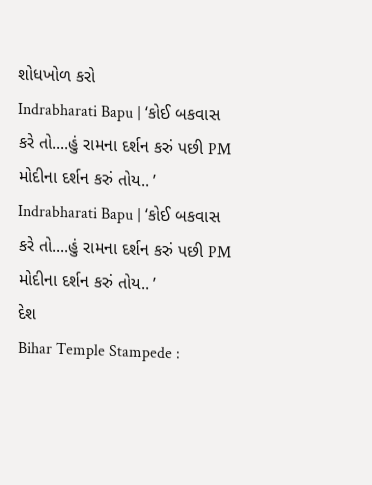શોધખોળ કરો
Indrabharati Bapu | ‘કોઈ બકવાસ કરે તો....હું રામના દર્શન કરું પછી PM મોદીના દર્શન કરું તોય.. ’
Indrabharati Bapu | ‘કોઈ બકવાસ કરે તો....હું રામના દર્શન કરું પછી PM મોદીના દર્શન કરું તોય.. ’
દેશ
Bihar Temple Stampede :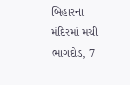બિહારના મંદિરમાં મચી ભાગદોડ, 7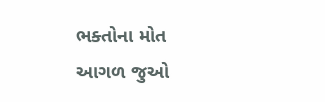ભક્તોના મોત
આગળ જુઓ